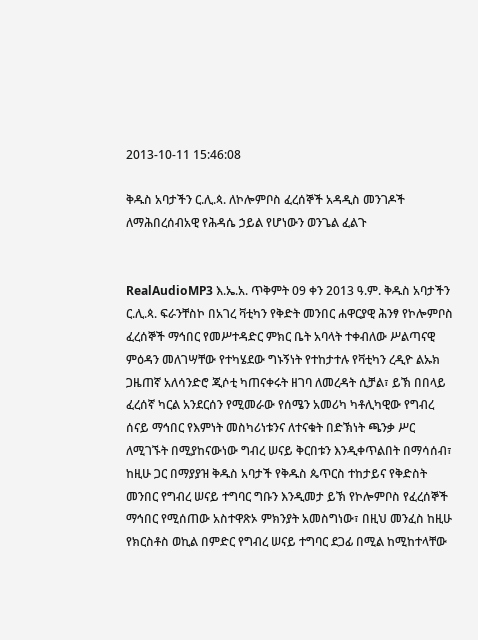2013-10-11 15:46:08

ቅዱስ አባታችን ር.ሊ.ጳ. ለኮሎምቦስ ፈረሰኞች አዳዲስ መንገዶች ለማሕበረሰብአዊ የሕዳሴ ኃይል የሆነውን ወንጌል ፈልጉ


RealAudioMP3 እ.ኤ.አ. ጥቅምት 09 ቀን 2013 ዓ.ም. ቅዱስ አባታችን ር.ሊ.ጳ. ፍራንቸስኮ በአገረ ቫቲካን የቅድት መንበር ሐዋርያዊ ሕንፃ የኮሎምቦስ ፈረሰኞች ማኅበር የመሥተዳድር ምክር ቤት አባላት ተቀብለው ሥልጣናዊ ምዕዳን መለገሣቸው የተካሄደው ግኑኝነት የተከታተሉ የቫቲካን ረዲዮ ልኡክ ጋዜጠኛ አለሳንድሮ ጂሶቲ ካጠናቀሩት ዘገባ ለመረዳት ሲቻል፣ ይኽ በበላይ ፈረሰኛ ካርል አንደርሰን የሚመራው የሰሜን አመሪካ ካቶሊካዊው የግብረ ሰናይ ማኅበር የእምነት መስካሪነቱንና ለተናቁት በድኽነት ጫንቃ ሥር ለሚገኙት በሚያከናውነው ግብረ ሠናይ ቅርበቱን እንዲቀጥልበት በማሳሰብ፣ ከዚሁ ጋር በማያያዝ ቅዱስ አባታች የቅዱስ ጴጥርስ ተከታይና የቅድስት መንበር የግብረ ሠናይ ተግባር ግቡን እንዲመታ ይኽ የኮሎምቦስ የፈረሰኞች ማኅበር የሚሰጠው አስተዋጽኦ ምክንያት አመስግነው፣ በዚህ መንፈስ ከዚሁ የክርስቶስ ወኪል በምድር የግብረ ሠናይ ተግባር ደጋፊ በሚል ከሚከተላቸው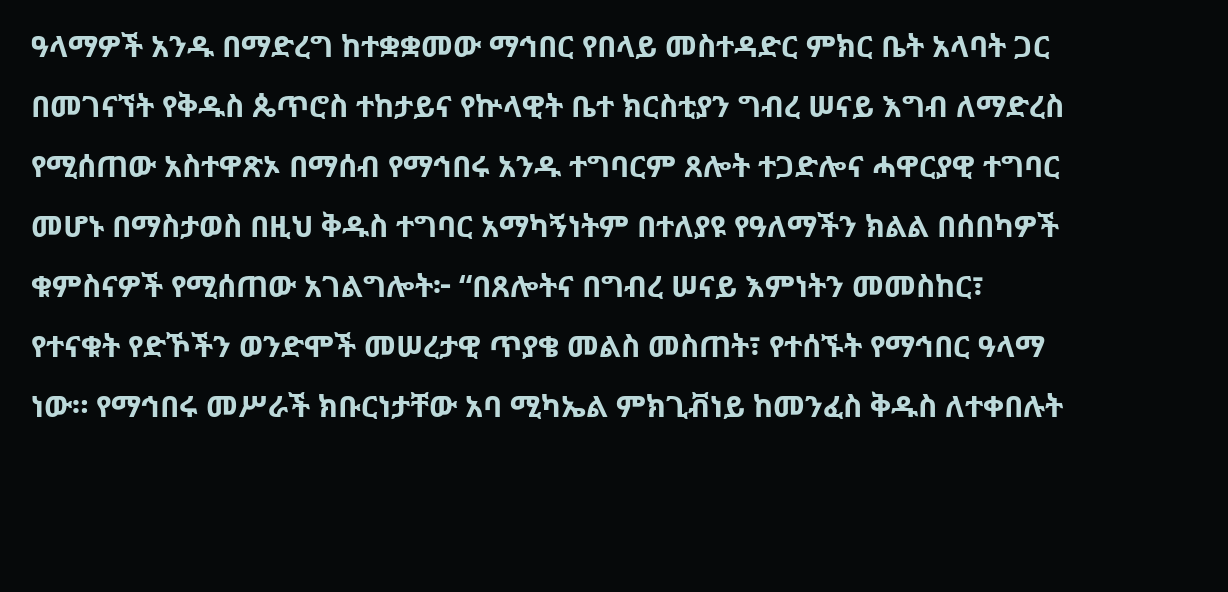ዓላማዎች አንዱ በማድረግ ከተቋቋመው ማኅበር የበላይ መስተዳድር ምክር ቤት አላባት ጋር በመገናኘት የቅዱስ ጴጥሮስ ተከታይና የኵላዊት ቤተ ክርስቲያን ግብረ ሠናይ እግብ ለማድረስ የሚሰጠው አስተዋጽኦ በማሰብ የማኅበሩ አንዱ ተግባርም ጸሎት ተጋድሎና ሓዋርያዊ ተግባር መሆኑ በማስታወስ በዚህ ቅዱስ ተግባር አማካኝነትም በተለያዩ የዓለማችን ክልል በሰበካዎች ቁምስናዎች የሚሰጠው አገልግሎት፦ “በጸሎትና በግብረ ሠናይ እምነትን መመስከር፣ የተናቁት የድኾችን ወንድሞች መሠረታዊ ጥያቄ መልስ መስጠት፣ የተሰኙት የማኅበር ዓላማ ነው። የማኅበሩ መሥራች ክቡርነታቸው አባ ሚካኤል ምክጊቭነይ ከመንፈስ ቅዱስ ለተቀበሉት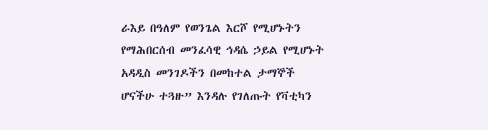ራእይ በዓለም የወንጌል እርሾ የሚሆኑትን የማሕበርሰብ መንፈሳዊ ኅዳሴ ኃይል የሚሆኑት አዳዲስ መንገዶችን በመከተል ታማኞች ሆናችሁ ተጓዙ” እንዳሉ የገለጡት የቫቲካን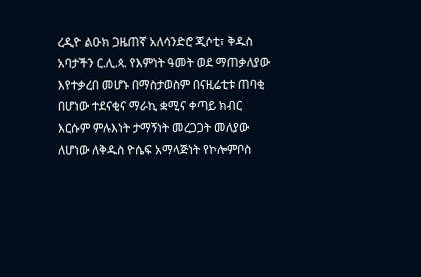ረዲዮ ልዑክ ጋዜጠኛ አለሳንድሮ ጂሶቲ፣ ቅዱስ አባታችን ር.ሊ.ጳ. የእምነት ዓመት ወደ ማጠቃለያው እየተቃረበ መሆኑ በማስታወስም በናዚሬቲቱ ጠባቂ በሆነው ተደናቂና ማራኪ ቋሚና ቀጣይ ክብር እርሱም ምሉእነት ታማኝነት መረጋጋት መለያው ለሆነው ለቅዱስ ዮሴፍ አማላጅነት የኮሎምቦስ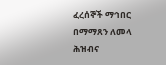ፈረሰኞች ማኅበር በማማጸን ለመላ ሕዝብና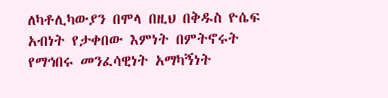ለካቶሊካውያን በሞላ በዚህ በቅዱስ ዮሴፍ አብነት የታቀበው እምነት በምትኖሩት የማኅበሩ መንፈሳዊነት አማካኝነት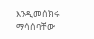እንዲመሰክሩ ማሳሰባቸው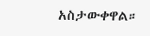አስታውቀዋል።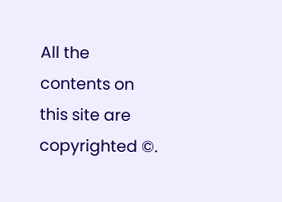All the contents on this site are copyrighted ©.